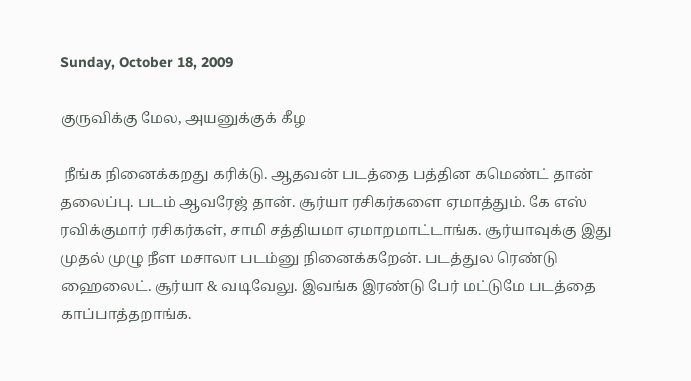Sunday, October 18, 2009

குருவிக்கு மேல, அயனுக்குக் கீழ

 நீங்க நினைக்கறது கரிக்டு. ஆதவன் படத்தை பத்தின கமெண்ட் தான் தலைப்பு. படம் ஆவரேஜ் தான். சூர்யா ரசிகர்களை ஏமாத்தும். கே எஸ் ரவிக்குமார் ரசிகர்கள், சாமி சத்தியமா ஏமாறமாட்டாங்க. சூர்யாவுக்கு இது முதல் முழு நீள மசாலா படம்னு நினைக்கறேன். படத்துல ரெண்டு ஹைலைட். சூர்யா & வடிவேலு. இவங்க இரண்டு பேர் மட்டுமே படத்தை காப்பாத்தறாங்க.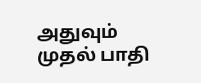அதுவும் முதல் பாதி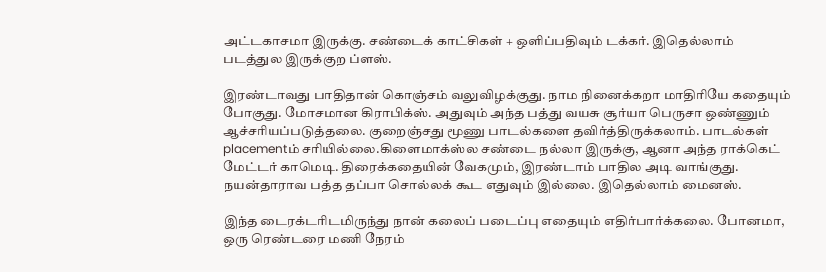அட்டகாசமா இருக்கு. சண்டைக் காட்சிகள் + ஒளிப்பதிவும் டக்கர். இதெல்லாம் படத்துல இருக்குற ப்ளஸ்.

இரண்டாவது பாதிதான் கொஞ்சம் வலுவிழக்குது. நாம நினைக்கறா மாதிரியே கதையும் போகுது. மோசமான கிராபிக்ஸ். அதுவும் அந்த பத்து வயசு சூர்யா பெருசா ஒண்ணும் ஆச்சரியப்படுத்தலை. குறைஞ்சது மூணு பாடல்களை தவிர்த்திருக்கலாம். பாடல்கள் placementம் சரியில்லை.கிளைமாக்ஸ்ல சண்டை நல்லா இருக்கு, ஆனா அந்த ராக்கெட் மேட்டர் காமெடி. திரைக்கதையின் வேகமும், இரண்டாம் பாதில அடி வாங்குது. நயன்தாராவ பத்த தப்பா சொல்லக் கூட எதுவும் இல்லை. இதெல்லாம் மைனஸ்.

இந்த டைரக்டரிடமிருந்து நான் கலைப் படைப்பு எதையும் எதிர்பார்க்கலை. போனமா, ஒரு ரெண்டரை மணி நேரம்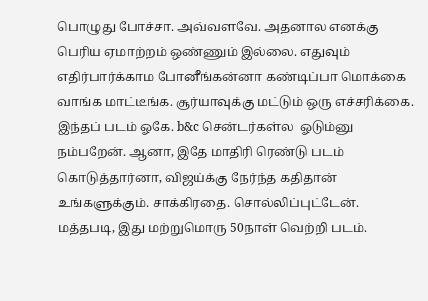பொழுது போச்சா. அவ்வளவே. அதனால எனக்கு பெரிய ஏமாற்றம் ஒண்ணும் இல்லை. எதுவும் எதிர்பார்க்காம போனீங்கன்னா கண்டிப்பா மொக்கை வாங்க மாட்டீங்க. சூர்யாவுக்கு மட்டும் ஒரு எச்சரிக்கை. இந்தப் படம் ஓகே. b&c சென்டர்கள்ல  ஓடும்னு நம்பறேன். ஆனா, இதே மாதிரி ரெண்டு படம் கொடுத்தார்னா, விஜய்க்கு நேர்ந்த கதிதான் உங்களுக்கும். சாக்கிரதை. சொல்லிப்புட்டேன். மத்தபடி, இது மற்றுமொரு 50நாள் வெற்றி படம்.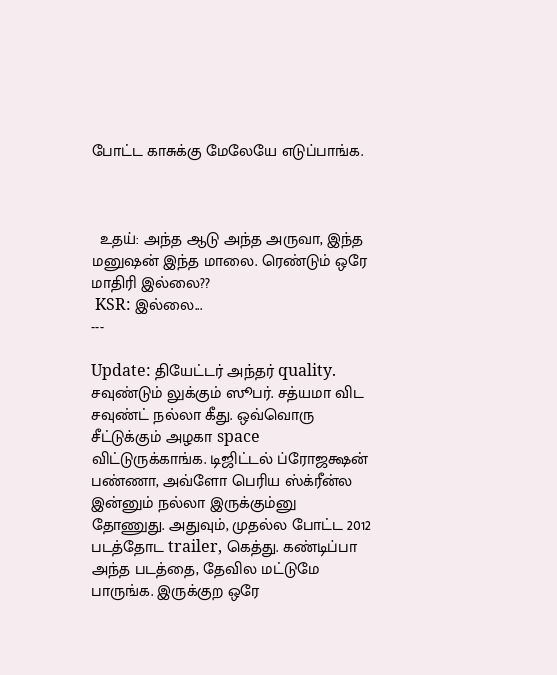போட்ட காசுக்கு மேலேயே எடுப்பாங்க.



  உதய்: அந்த ஆடு அந்த அருவா, இந்த மனுஷன் இந்த மாலை. ரெண்டும் ஒரே மாதிரி இல்லை??
 KSR: இல்லை...
---

Update: தியேட்டர் அந்தர் quality. சவுண்டும் லுக்கும் ஸூபர். சத்யமா விட சவுண்ட் நல்லா கீது. ஒவ்வொரு சீட்டுக்கும் அழகா space விட்டுருக்காங்க. டிஜிட்டல் ப்ரோஜக்ஷன் பண்ணா, அவ்ளோ பெரிய ஸ்க்ரீன்ல இன்னும் நல்லா இருக்கும்னு தோணுது. அதுவும், முதல்ல போட்ட 2012 படத்தோட trailer, கெத்து. கண்டிப்பா அந்த படத்தை, தேவில மட்டுமே பாருங்க. இருக்குற ஒரே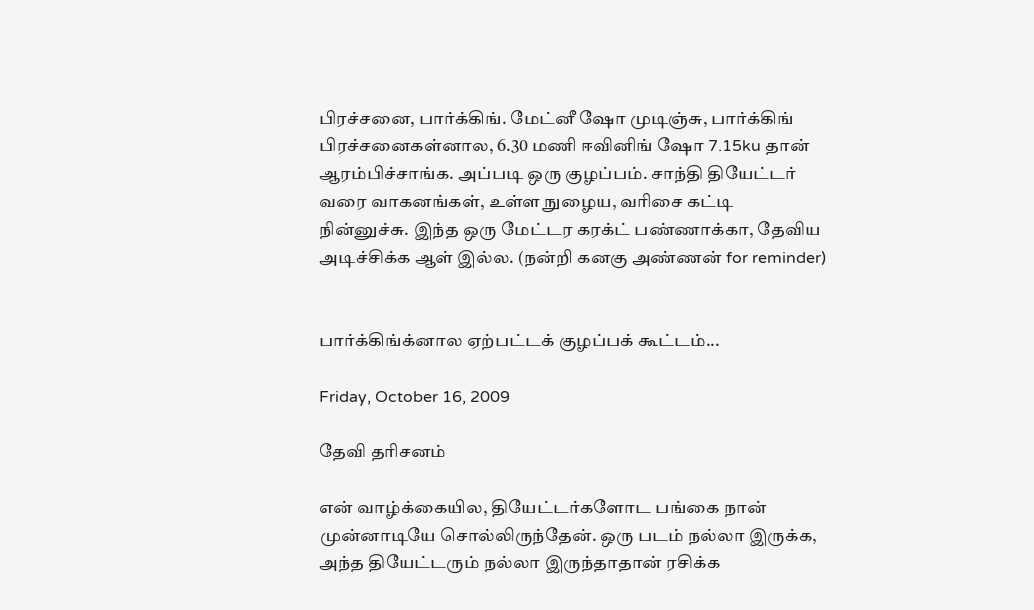பிரச்சனை, பார்க்கிங். மேட்னீ ஷோ முடிஞ்சு, பார்க்கிங் பிரச்சனைகள்னால, 6.30 மணி ஈவினிங் ஷோ 7.15ku தான் ஆரம்பிச்சாங்க. அப்படி ஒரு குழப்பம். சாந்தி தியேட்டர் வரை வாகனங்கள், உள்ள நுழைய, வரிசை கட்டி நின்னுச்சு. இந்த ஒரு மேட்டர கரக்ட் பண்ணாக்கா, தேவிய அடிச்சிக்க ஆள் இல்ல. (நன்றி கனகு அண்ணன் for reminder)


பார்க்கிங்க்னால ஏற்பட்டக் குழப்பக் கூட்டம்...

Friday, October 16, 2009

தேவி தரிசனம்

என் வாழ்க்கையில, தியேட்டர்களோட பங்கை நான் முன்னாடியே சொல்லிருந்தேன். ஒரு படம் நல்லா இருக்க, அந்த தியேட்டரும் நல்லா இருந்தாதான் ரசிக்க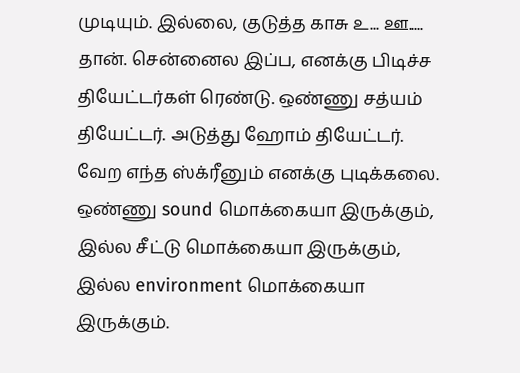முடியும். இல்லை, குடுத்த காசு உ... ஊ..... தான். சென்னைல இப்ப, எனக்கு பிடிச்ச தியேட்டர்கள் ரெண்டு. ஒண்ணு சத்யம் தியேட்டர். அடுத்து ஹோம் தியேட்டர். வேற எந்த ஸ்க்ரீனும் எனக்கு புடிக்கலை. ஒண்ணு sound மொக்கையா இருக்கும், இல்ல சீட்டு மொக்கையா இருக்கும், இல்ல environment மொக்கையா இருக்கும்.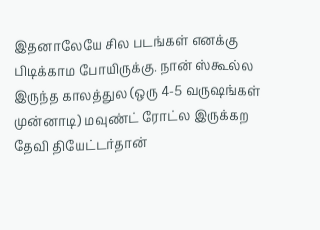இதனாலேயே சில படங்கள் எனக்கு பிடிக்காம போயிருக்கு. நான் ஸ்கூல்ல இருந்த காலத்துல (ஒரு 4-5 வருஷங்கள் முன்னாடி) மவுண்ட் ரோட்ல இருக்கற தேவி தியேட்டர்தான்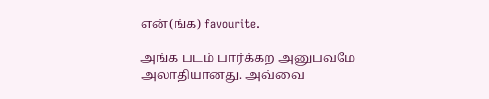என்(ங்க) favourite.

அங்க படம் பார்க்கற அனுபவமே அலாதியானது. அவ்வை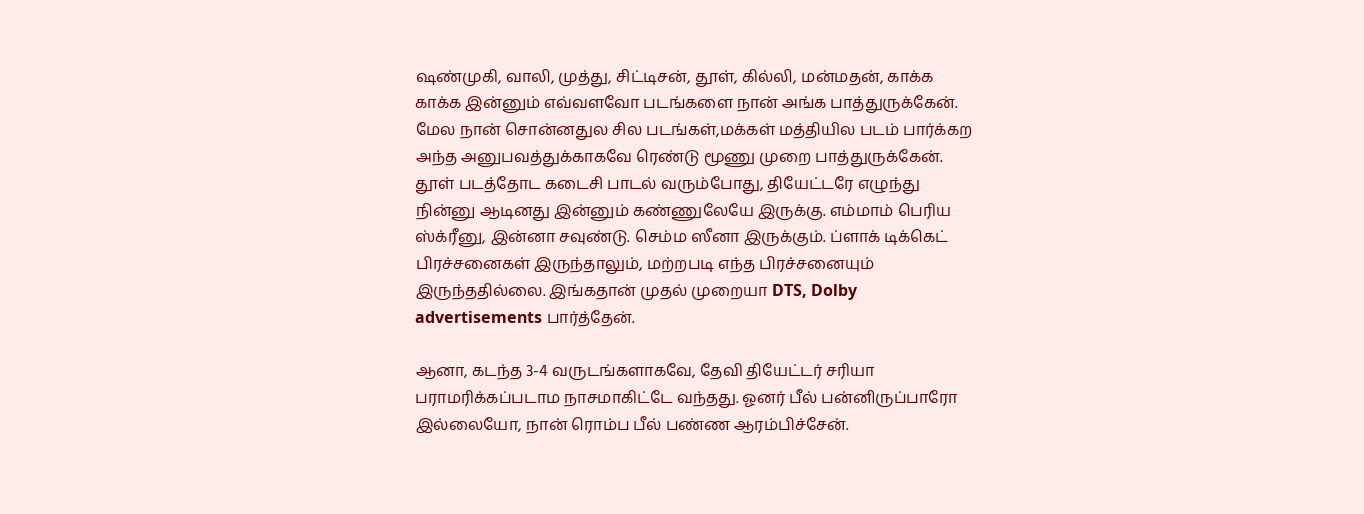ஷண்முகி, வாலி, முத்து, சிட்டிசன், தூள், கில்லி, மன்மதன், காக்க காக்க இன்னும் எவ்வளவோ படங்களை நான் அங்க பாத்துருக்கேன். மேல நான் சொன்னதுல சில படங்கள்,மக்கள் மத்தியில படம் பார்க்கற அந்த அனுபவத்துக்காகவே ரெண்டு மூணு முறை பாத்துருக்கேன். தூள் படத்தோட கடைசி பாடல் வரும்போது, தியேட்டரே எழுந்து நின்னு ஆடினது இன்னும் கண்ணுலேயே இருக்கு. எம்மாம் பெரிய ஸ்க்ரீனு, இன்னா சவுண்டு. செம்ம ஸீனா இருக்கும். ப்ளாக் டிக்கெட் பிரச்சனைகள் இருந்தாலும், மற்றபடி எந்த பிரச்சனையும் இருந்ததில்லை. இங்கதான் முதல் முறையா DTS, Dolby advertisements பார்த்தேன்.

ஆனா, கடந்த 3-4 வருடங்களாகவே, தேவி தியேட்டர் சரியா பராமரிக்கப்படாம நாசமாகிட்டே வந்தது. ஓனர் பீல் பன்னிருப்பாரோ இல்லையோ, நான் ரொம்ப பீல் பண்ண ஆரம்பிச்சேன்.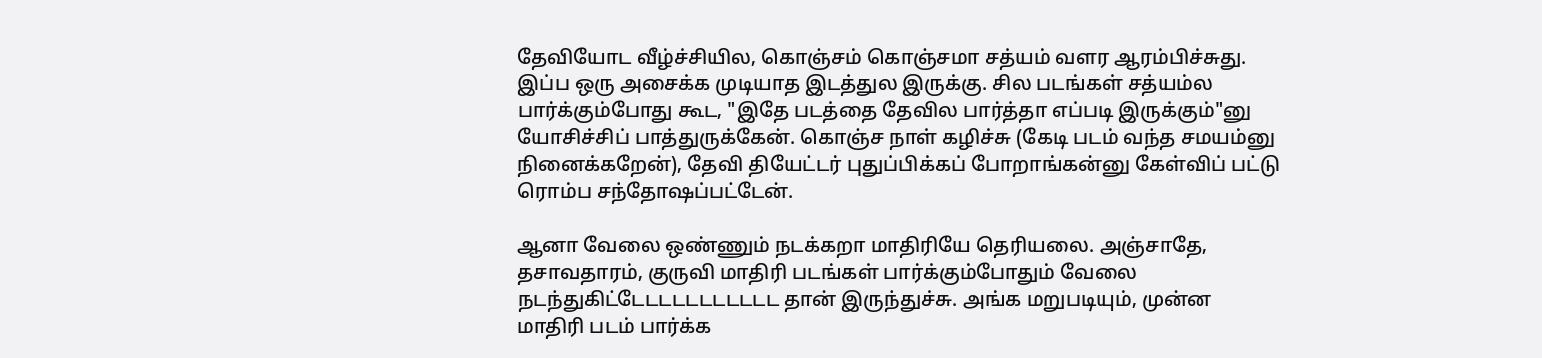தேவியோட வீழ்ச்சியில, கொஞ்சம் கொஞ்சமா சத்யம் வளர ஆரம்பிச்சுது. இப்ப ஒரு அசைக்க முடியாத இடத்துல இருக்கு. சில படங்கள் சத்யம்ல பார்க்கும்போது கூட, "இதே படத்தை தேவில பார்த்தா எப்படி இருக்கும்"னு யோசிச்சிப் பாத்துருக்கேன். கொஞ்ச நாள் கழிச்சு (கேடி படம் வந்த சமயம்னு நினைக்கறேன்), தேவி தியேட்டர் புதுப்பிக்கப் போறாங்கன்னு கேள்விப் பட்டு ரொம்ப சந்தோஷப்பட்டேன்.

ஆனா வேலை ஒண்ணும் நடக்கறா மாதிரியே தெரியலை. அஞ்சாதே, தசாவதாரம், குருவி மாதிரி படங்கள் பார்க்கும்போதும் வேலை நடந்துகிட்டேடடடடடடடடடட தான் இருந்துச்சு. அங்க மறுபடியும், முன்ன மாதிரி படம் பார்க்க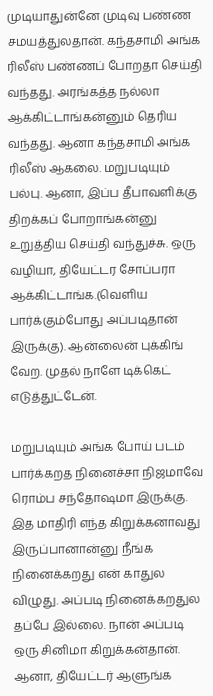முடியாதுன்னே முடிவு பண்ண சமயத்துலதான். கந்தசாமி அங்க ரிலீஸ் பண்ணப் போறதா செய்தி வந்தது. அரங்கத்த நல்லா ஆக்கிட்டாங்கன்னும் தெரிய வந்தது. ஆனா கந்தசாமி அங்க ரிலீஸ் ஆகலை. மறுபடியும் பல்பு. ஆனா, இப்ப தீபாவளிக்கு திறக்கப் போறாங்கன்னு உறுத்திய செய்தி வந்துச்சு. ஒரு வழியா, தியேட்டர சோப்பரா ஆக்கிட்டாங்க.(வெளிய பார்க்கும்போது அப்படிதான் இருக்கு). ஆன்லைன் புக்கிங் வேற. முதல் நாளே டிக்கெட் எடுத்துட்டேன்.

மறுபடியும் அங்க போய் படம் பார்க்கறத நினைச்சா நிஜமாவே ரொம்ப சந்தோஷமா இருக்கு. இத மாதிரி எந்த கிறுக்கனாவது இருப்பானான்னு நீங்க நினைக்கறது என் காதுல விழுது. அப்படி நினைக்கறதுல தப்பே இல்லை. நான் அப்படி ஒரு சினிமா கிறுக்கன்தான். ஆனா, தியேட்டர் ஆளுங்க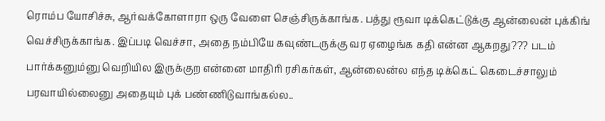ரொம்ப யோசிச்சு, ஆர்வக்கோளாரா ஒரு வேளை செஞ்சிருக்காங்க. பத்து ரூவா டிக்கெட்டுக்கு ஆன்லைன் புக்கிங் வெச்சிருக்காங்க. இப்படி வெச்சா, அதை நம்பியே கவுண்டருக்கு வர ஏழைங்க கதி என்ன ஆகறது??? படம் பார்க்கனும்னு வெறியில இருக்குற என்னை மாதிரி ரசிகர்கள், ஆன்லைன்ல எந்த டிக்கெட் கெடைச்சாலும் பரவாயில்லைனு அதையும் புக் பண்ணிடுவாங்கல்ல..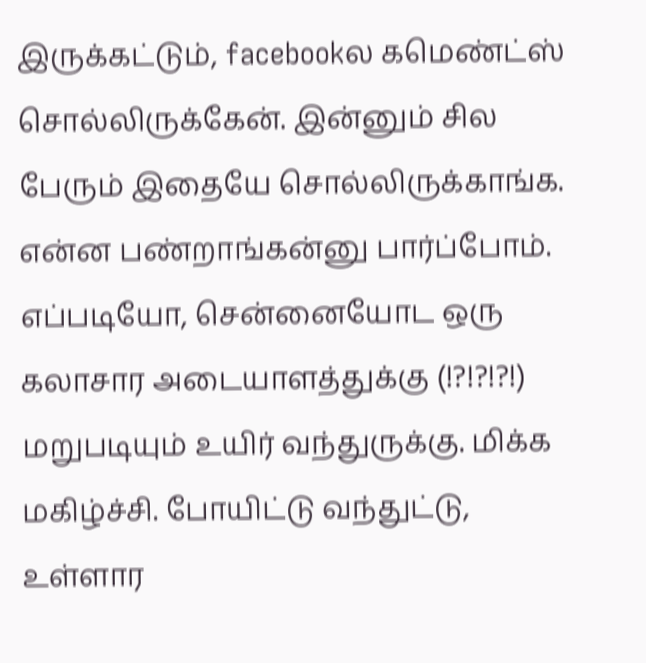இருக்கட்டும், facebookல கமெண்ட்ஸ் சொல்லிருக்கேன். இன்னும் சில பேரும் இதையே சொல்லிருக்காங்க. என்ன பண்றாங்கன்னு பார்ப்போம். எப்படியோ, சென்னையோட ஒரு கலாசார அடையாளத்துக்கு (!?!?!?!) மறுபடியும் உயிர் வந்துருக்கு. மிக்க மகிழ்ச்சி. போயிட்டு வந்துட்டு, உள்ளார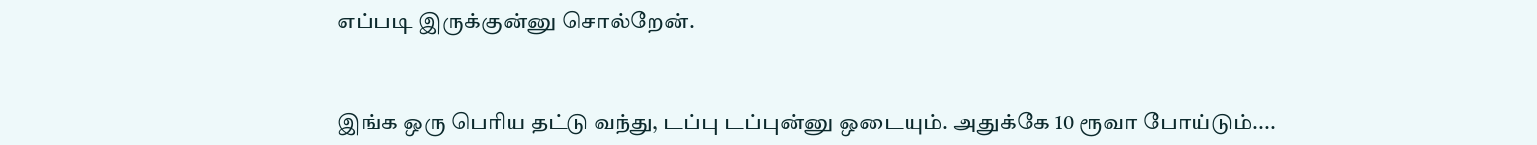எப்படி இருக்குன்னு சொல்றேன்.


இங்க ஒரு பெரிய தட்டு வந்து, டப்பு டப்புன்னு ஒடையும். அதுக்கே 10 ரூவா போய்டும்....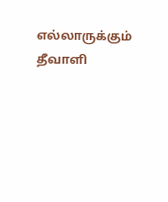எல்லாருக்கும் தீவாளி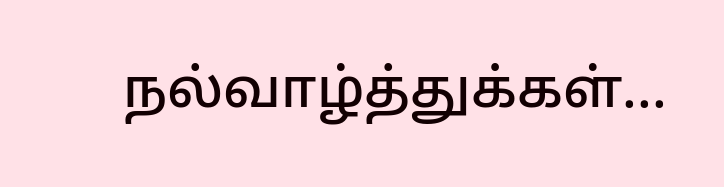நல்வாழ்த்துக்கள்...